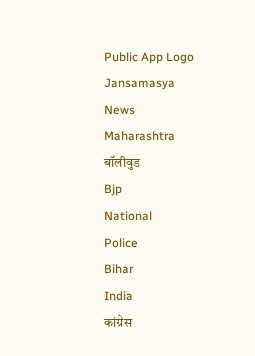Public App Logo
Jansamasya
News
Maharashtra
बॉलीवुड
Bjp
National
Police
Bihar
India
कांग्रेस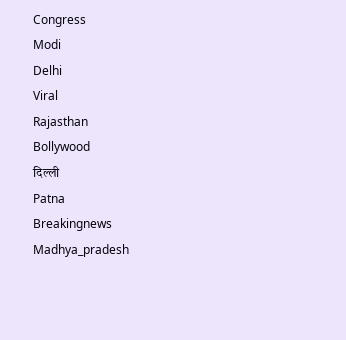Congress
Modi
Delhi
Viral
Rajasthan
Bollywood
दिल्ली
Patna
Breakingnews
Madhya_pradesh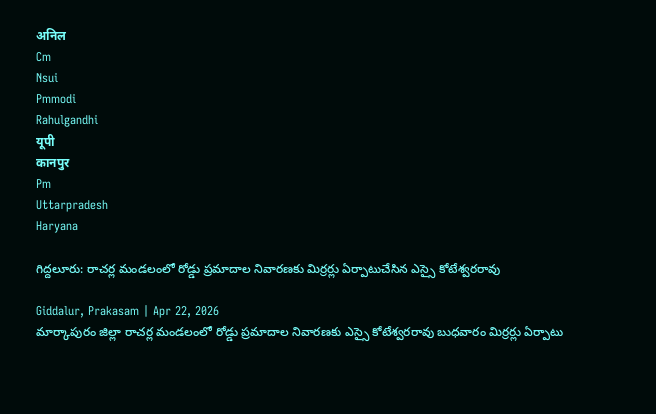अनिल
Cm
Nsui
Pmmodi
Rahulgandhi
यूपी
कानपुर
Pm
Uttarpradesh
Haryana

గిద్దలూరు: రాచర్ల మండలంలో రోడ్డు ప్రమాదాల నివారణకు మిర్రర్లు ఏర్పాటుచేసిన ఎస్సై కోటేశ్వరరావు

Giddalur, Prakasam | Apr 22, 2026
మార్కాపురం జిల్లా రాచర్ల మండలంలో రోడ్డు ప్రమాదాల నివారణకు ఎస్సై కోటేశ్వరరావు బుధవారం మిర్రర్లు ఏర్పాటు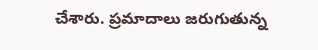చేశారు. ప్రమాదాలు జరుగుతున్న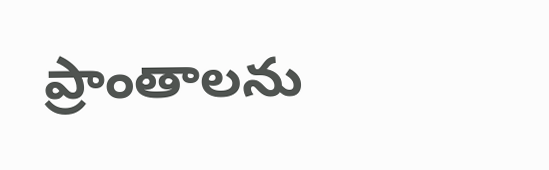ప్రాంతాలను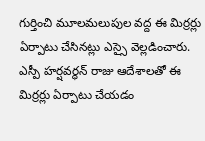గుర్తించి మూలమలుపుల వద్ద ఈ మిర్రర్లు ఏర్పాటు చేసినట్లు ఎస్సై వెల్లడించారు. ఎస్పీ హర్షవర్ధన్ రాజు ఆదేశాలతో ఈ మిర్రర్లు ఏర్పాటు చేయడం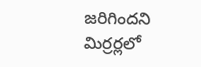జరిగిందని మిర్రర్లలో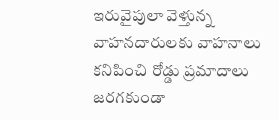ఇరువైపులా వెళ్తున్న వాహనదారులకు వాహనాలు కనిపించి రోడ్డు ప్రమాదాలు జరగకుండా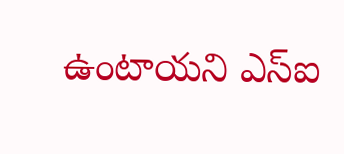ఉంటాయని ఎస్ఐ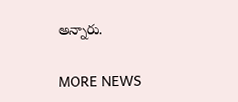అన్నారు.

MORE NEWS